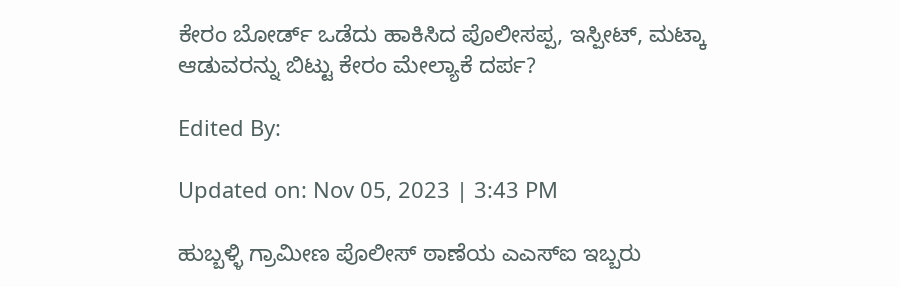ಕೇರಂ ಬೋರ್ಡ್ ಒಡೆದು ಹಾಕಿಸಿದ ಪೊಲೀಸಪ್ಪ, ಇಸ್ಪೀಟ್, ಮಟ್ಕಾ ಆಡುವರನ್ನು ಬಿಟ್ಟು ಕೇರಂ ಮೇಲ್ಯಾಕೆ ದರ್ಪ?

Edited By:

Updated on: Nov 05, 2023 | 3:43 PM

ಹುಬ್ಬಳ್ಳಿ ಗ್ರಾಮೀಣ ಪೊಲೀಸ್ ಠಾಣೆಯ ಎಎಸ್ಐ ಇಬ್ಬರು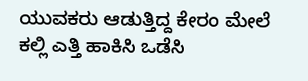ಯುವಕರು ಆಡುತ್ತಿದ್ದ ಕೇರಂ ಮೇಲೆ ಕಲ್ಲಿ ಎತ್ತಿ ಹಾಕಿಸಿ ಒಡೆಸಿ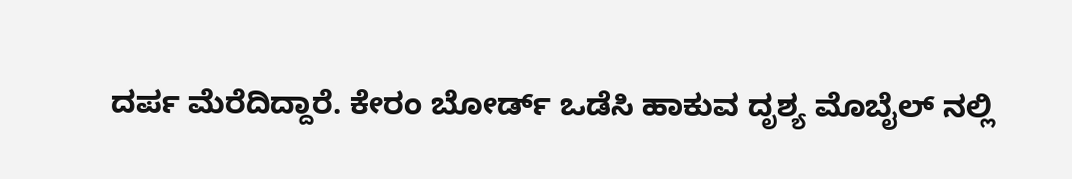ದರ್ಪ ಮೆರೆದಿದ್ದಾರೆ. ಕೇರಂ ಬೋರ್ಡ್ ಒಡೆಸಿ ಹಾಕುವ ದೃಶ್ಯ ಮೊಬೈಲ್ ನಲ್ಲಿ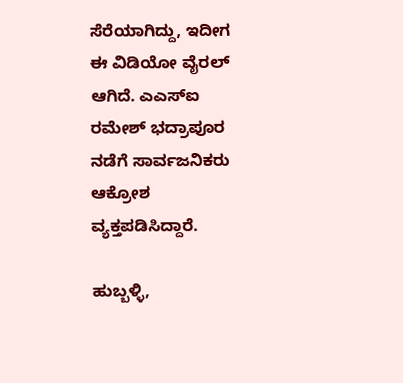ಸೆರೆಯಾಗಿದ್ದು, ಇದೀಗ ಈ ವಿಡಿಯೋ ವೈರಲ್ ಆಗಿದೆ. ಎಎಸ್ಐ ರಮೇಶ್ ಭದ್ರಾಪೂರ ನಡೆಗೆ ಸಾರ್ವಜನಿಕರು ಆಕ್ರೋಶ ವ್ಯಕ್ತಪಡಿಸಿದ್ದಾರೆ.

ಹುಬ್ಬಳ್ಳಿ,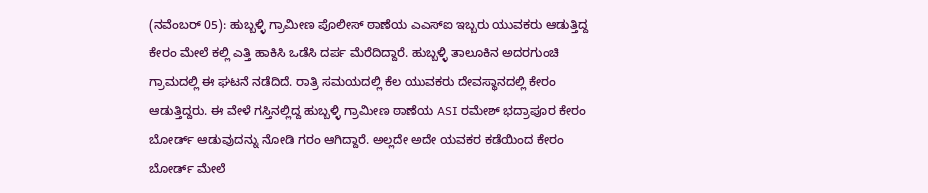(ನವೆಂಬರ್ 05): ಹುಬ್ಬಳ್ಳಿ ಗ್ರಾಮೀಣ ಪೊಲೀಸ್ ಠಾಣೆಯ ಎಎಸ್ಐ ಇಬ್ಬರು ಯುವಕರು ಆಡುತ್ತಿದ್ದ ಕೇರಂ ಮೇಲೆ ಕಲ್ಲಿ ಎತ್ತಿ ಹಾಕಿಸಿ ಒಡೆಸಿ ದರ್ಪ ಮೆರೆದಿದ್ದಾರೆ. ಹುಬ್ಬಳ್ಳಿ ತಾಲೂಕಿನ ಅದರಗುಂಚಿ ಗ್ರಾಮದಲ್ಲಿ ಈ ಘಟನೆ ನಡೆದಿದೆ. ರಾತ್ರಿ ಸಮಯದಲ್ಲಿ ಕೆಲ ಯುವಕರು ದೇವಸ್ಥಾನದಲ್ಲಿ ಕೇರಂ ಆಡುತ್ತಿದ್ದರು. ಈ ವೇಳೆ ಗಸ್ತಿನಲ್ಲಿದ್ದ ಹುಬ್ಬಳ್ಳಿ ಗ್ರಾಮೀಣ ಠಾಣೆಯ ASI ರಮೇಶ್ ಭದ್ರಾಪೂರ ಕೇರಂ ಬೋರ್ಡ್ ಆಡುವುದನ್ನು ನೋಡಿ ಗರಂ ಆಗಿದ್ದಾರೆ. ಅಲ್ಲದೇ ಅದೇ ಯವಕರ ಕಡೆಯಿಂದ ಕೇರಂ ಬೋರ್ಡ್ ಮೇಲೆ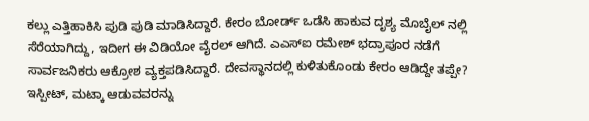ಕಲ್ಲು ಎತ್ತಿಹಾಕಿಸಿ ಪುಡಿ ಪುಡಿ ಮಾಡಿಸಿದ್ದಾರೆ. ಕೇರಂ ಬೋರ್ಡ್ ಒಡೆಸಿ ಹಾಕುವ ದೃಶ್ಯ ಮೊಬೈಲ್ ನಲ್ಲಿ ಸೆರೆಯಾಗಿದ್ದು, ಇದೀಗ ಈ ವಿಡಿಯೋ ವೈರಲ್ ಆಗಿದೆ. ಎಎಸ್ಐ ರಮೇಶ್ ಭದ್ರಾಪೂರ ನಡೆಗೆ ಸಾರ್ವಜನಿಕರು ಆಕ್ರೋಶ ವ್ಯಕ್ತಪಡಿಸಿದ್ದಾರೆ. ದೇವಸ್ಥಾನದಲ್ಲಿ ಕುಳಿತುಕೊಂಡು ಕೇರಂ ಆಡಿದ್ದೇ ತಪ್ಪೇ? ಇಸ್ಪೀಟ್, ಮಟ್ಕಾ ಆಡುವವರನ್ನು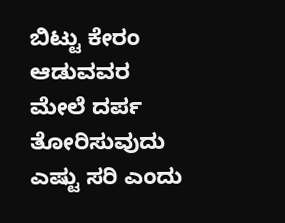ಬಿಟ್ಟು ಕೇರಂ ಆಡುವವರ ಮೇಲೆ ದರ್ಪ ತೋರಿಸುವುದು ಎಷ್ಟು ಸರಿ ಎಂದು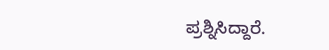ಪ್ರಶ್ನಿಸಿದ್ದಾರೆ.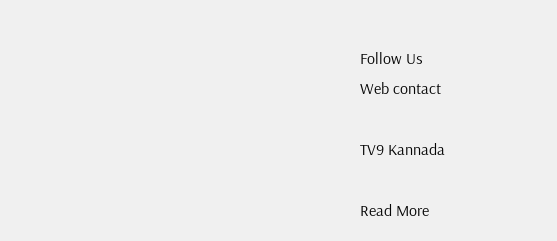Follow Us
Web contact

TV9 Kannada

Read More